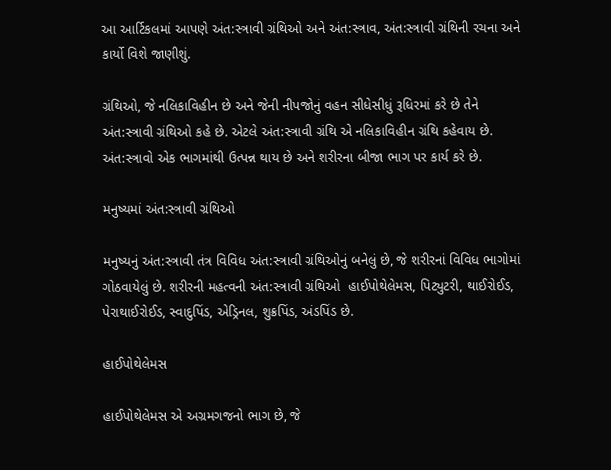આ આર્ટિકલમાં આપણે અંત:સ્ત્રાવી ગ્રંથિઓ અને અંત:સ્ત્રાવ, અંત:સ્ત્રાવી ગ્રંથિની રચના અને કાર્યો વિશે જાણીશું.

ગ્રંથિઓ, જે નલિકાવિહીન છે અને જેની નીપજોનું વહન સીધેસીધું રૂધિરમાં કરે છે તેને અંત:સ્ત્રાવી ગ્રંથિઓ કહે છે. એટલે અંત:સ્ત્રાવી ગ્રંથિ એ નલિકાવિહીન ગ્રંથિ કહેવાય છે. અંત:સ્ત્રાવો એક ભાગમાંથી ઉત્પન્ન થાય છે અને શરીરના બીજા ભાગ પર કાર્ય કરે છે.

મનુષ્યમાં અંત:સ્ત્રાવી ગ્રંથિઓ

મનુષ્યનું અંત:સ્ત્રાવી તંત્ર વિવિધ અંત:સ્ત્રાવી ગ્રંથિઓનું બનેલું છે, જે શરીરનાં વિવિધ ભાગોમાં ગોઠવાયેલું છે. શરીરની મહત્વની અંત:સ્ત્રાવી ગ્રંથિઓ  હાઈપોથેલેમસ, પિટ્યુટરી, થાઈરોઈડ, પેરાથાઈરોઈડ, સ્વાદુપિંડ, એડ્રિનલ, શુક્રપિંડ, અંડપિંડ છે.

હાઈપોથેલેમસ

હાઈપોથેલેમસ એ અગ્રમગજનો ભાગ છે, જે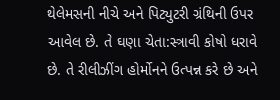થેલેમસની નીચે અને પિટ્યુટરી ગ્રંથિની ઉપર આવેલ છે. તે ઘણા ચેતા:સ્ત્રાવી કોષો ધરાવે છે. તે રીલીઝીંગ હોર્મોનને ઉત્પન્ન કરે છે અને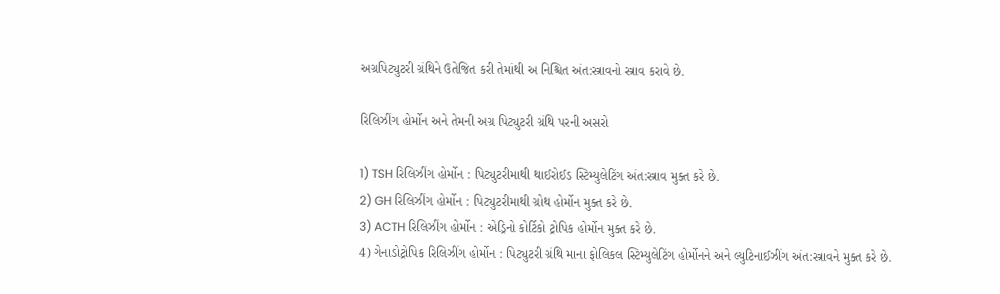અગ્રપિટ્યુટરી ગ્રંથિને ઉતેજિત કરી તેમાંથી અ નિશ્ચિત અંત:સ્ત્રાવનો સ્ત્રાવ કરાવે છે.

રિલિઝીંગ હોર્મોન અને તેમની અગ્ર પિટ્યુટરી ગ્રંથિ પરની અસરો

1) TSH રિલિઝીંગ હોર્મોન : પિટ્યુટરીમાથી થાઈરોઈડ સ્ટિમ્યુલેટિંગ અંત:સ્ત્રાવ મુક્ત કરે છે.
2) GH રિલિઝીંગ હોર્મોન : પિટ્યુટરીમાથી ગ્રોથ હોર્મોન મુક્ત કરે છે.
3) ACTH રિલિઝીંગ હોર્મોન : એડ્રિનો કોર્ટિકો ટ્રોપિક હોર્મોન મુક્ત કરે છે.
4) ગેનાડોટ્રોપિક રિલિઝીંગ હોર્મોન : પિટ્યુટરી ગ્રંથિ માના ફોલિકલ સ્ટિમ્યુલેટિંગ હોર્મોનને અને લ્યુટિનાઈઝીંગ અંત:સ્ત્રાવને મુક્ત કરે છે.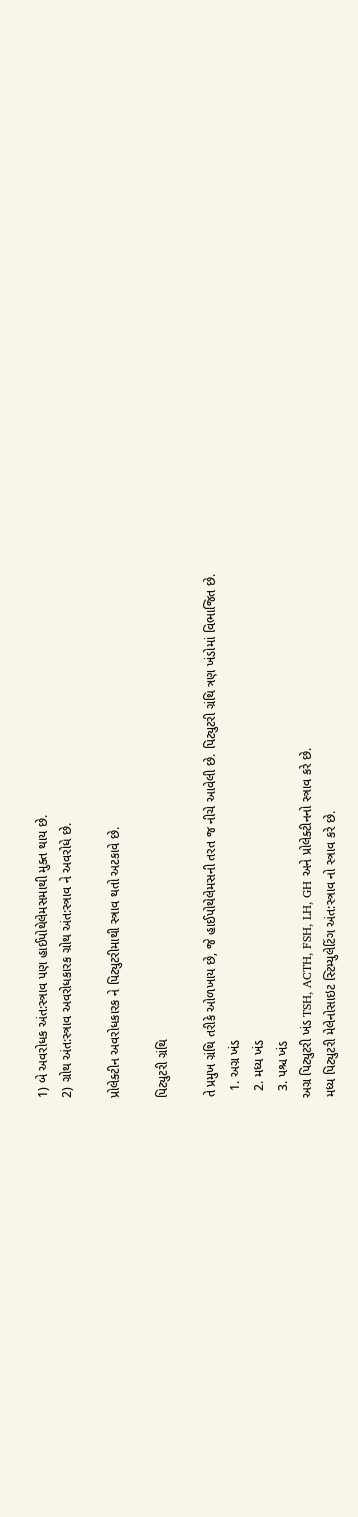1) બે અવરોધક અંત:સ્ત્રાવ પણ હાઈપોથેલેમસમાથી મુક્ત થાય છે.
2) ગ્રોથ અંત:સ્ત્રાવ અવરોધકારક ગ્રોથ અંત:સ્ત્રાવ ને અવરોધે છે.

પ્રોલેક્ટીન અવરોધકારક ને પિટ્યુટરીમાથી સ્ત્રાવ થતો અટકાવે છે.

પિટ્યુટરી ગ્રંથિ

તે પ્રમુખ ગ્રંથિ તરીકે ઓળખાય છે, જે હાઈપોથેલેમસની તરત જ નીચે આવેલી છે. પિટ્યુટરી ગ્રંથિ ત્રણ ખંડોમાં વિભાજિત છે.
  1. અગ્ર ખંડ
  2. મધ્ય ખંડ
  3. પશ્ચ ખંડ
અગ્ર પિટ્યુટરી ખંડ TSH, ACTH, FSH, LH, GH અને પ્રોલેક્ટીનનો સ્ત્રાવ કરે છે.
મધ્ય પિટ્યુટરી મેલેનોસાઇટ સ્ટિમ્યુલેટિંગ અંત:સ્ત્રાવ નો સ્ત્રાવ કરે છે.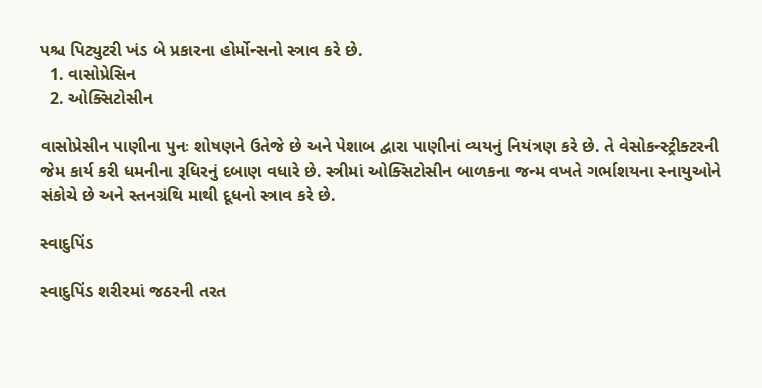પશ્ચ પિટ્યુટરી ખંડ બે પ્રકારના હોર્મોન્સનો સ્ત્રાવ કરે છે.
  1. વાસોપ્રેસિન
  2. ઓક્સિટોસીન

વાસોપ્રેસીન પાણીના પુનઃ શોષણને ઉતેજે છે અને પેશાબ દ્વારા પાણીનાં વ્યયનું નિયંત્રણ કરે છે. તે વેસોકન્સ્ટ્રીક્ટરની જેમ કાર્ય કરી ધમનીના રૂધિરનું દબાણ વધારે છે. સ્ત્રીમાં ઓક્સિટોસીન બાળકના જન્મ વખતે ગર્ભાશયના સ્નાયુઓને સંકોચે છે અને સ્તનગ્રંથિ માથી દૂધનો સ્ત્રાવ કરે છે.

સ્વાદુપિંડ

સ્વાદુપિંડ શરીરમાં જઠરની તરત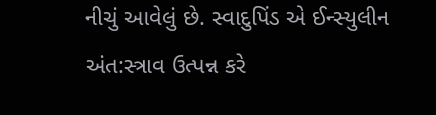નીચું આવેલું છે. સ્વાદુપિંડ એ ઈન્સ્યુલીન અંત:સ્ત્રાવ ઉત્પન્ન કરે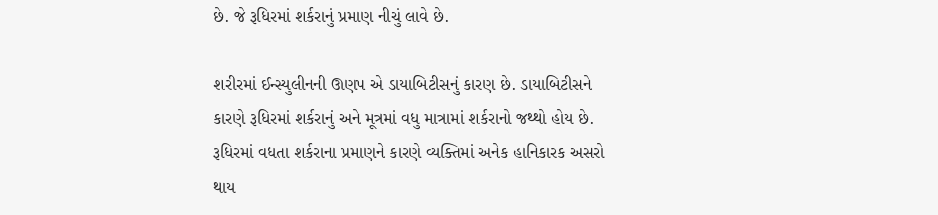છે. જે રૂધિરમાં શર્કરાનું પ્રમાણ નીચું લાવે છે.

શરીરમાં ઈન્સ્યુલીનની ઊણપ એ ડાયાબિટીસનું કારણ છે. ડાયાબિટીસને કારણે રૂધિરમાં શર્કરાનું અને મૂત્રમાં વધુ માત્રામાં શર્કરાનો જથ્થો હોય છે. રૂધિરમાં વધતા શર્કરાના પ્રમાણને કારણે વ્યક્તિમાં અનેક હાનિકારક અસરો થાય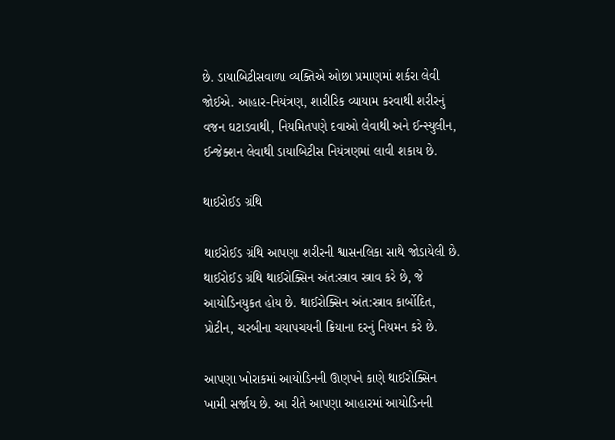છે. ડાયાબિટીસવાળા વ્યક્તિએ ઓછા પ્રમાણમાં શર્કરા લેવી જોઈએ. આહાર-નિયંત્રણ, શારીરિક વ્યાયામ કરવાથી શરીરનું વજન ઘટાડવાથી, નિયમિતપણે દવાઓ લેવાથી અને ઈન્સ્યુલીન, ઈન્જેક્શન લેવાથી ડાયાબિટીસ નિયંત્રણમાં લાવી શકાય છે.

થાઈરોઈડ ગ્રંથિ

થાઈરોઈડ ગ્રંથિ આપણા શરીરની શ્વાસનલિકા સાથે જોડાયેલી છે. થાઈરોઈડ ગ્રંથિ થાઈરોક્સિન અંત:સ્ત્રાવ સ્ત્રાવ કરે છે, જે આયોડિનયુકત હોય છે. થાઈરોક્સિન અંત:સ્ત્રાવ કાર્બોદિત, પ્રોટીન, ચરબીના ચયાપચયની ક્રિયાના દરનું નિયમન કરે છે.

આપણા ખોરાકમાં આયોડિનની ઊણપને કાણે થાઈરોક્સિન ખામી સર્જાય છે. આ રીતે આપણા આહારમાં આયોડિનની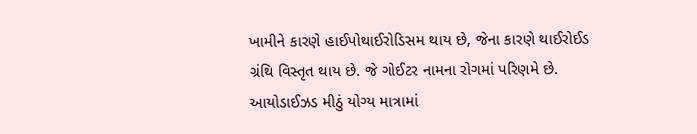ખામીને કારણે હાઈપોથાઈરોડિસમ થાય છે, જેના કારણે થાઈરોઈડ ગ્રંથિ વિસ્તૃત થાય છે. જે ગોઈટર નામના રોગમાં પરિણમે છે. આયોડાઈઝડ મીઠું યોગ્ય માત્રામાં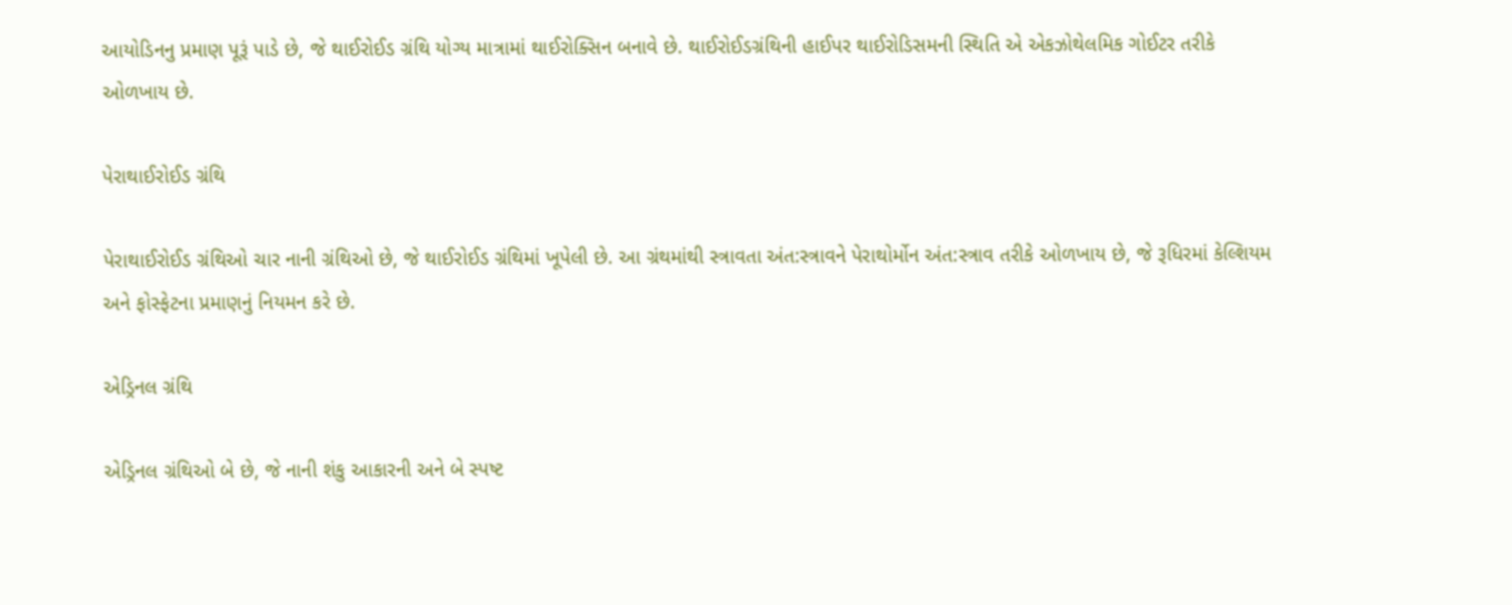આયોડિનનુ પ્રમાણ પૂરૂં પાડે છે, જે થાઈરોઈડ ગ્રંથિ યોગ્ય માત્રામાં થાઈરોક્સિન બનાવે છે. થાઈરોઈડગ્રંથિની હાઈપર થાઈરોડિસમની સ્થિતિ એ એકઝોથેલમિક ગોઈટર તરીકે ઓળખાય છે.

પેરાથાઈરોઈડ ગ્રંથિ

પેરાથાઈરોઈડ ગ્રંથિઓ ચાર નાની ગ્રંથિઓ છે, જે થાઈરોઈડ ગ્રંથિમાં ખૂપેલી છે. આ ગ્રંથમાંથી સ્ત્રાવતા અંત:સ્ત્રાવને પેરાથોર્મોન અંત:સ્ત્રાવ તરીકે ઓળખાય છે, જે રૂધિરમાં કેલ્શિયમ અને ફોસ્ફેટના પ્રમાણનું નિયમન કરે છે.

એડ્રિનલ ગ્રંથિ

એડ્રિનલ ગ્રંથિઓ બે છે, જે નાની શંકુ આકારની અને બે સ્પષ્ટ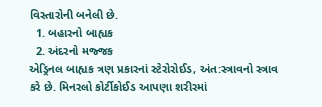વિસ્તારોની બનેલી છે.
  1. બહારનો બાહ્યક
  2. અંદરનો મજ્જક
એડ્રિનલ બાહ્યક ત્રણ પ્રકારનાં સ્ટેરોરોઈડ, અંત:સ્ત્રાવનો સ્ત્રાવ કરે છે. મિનરલો કોર્ટીકોઈડ આપણા શરીરમાં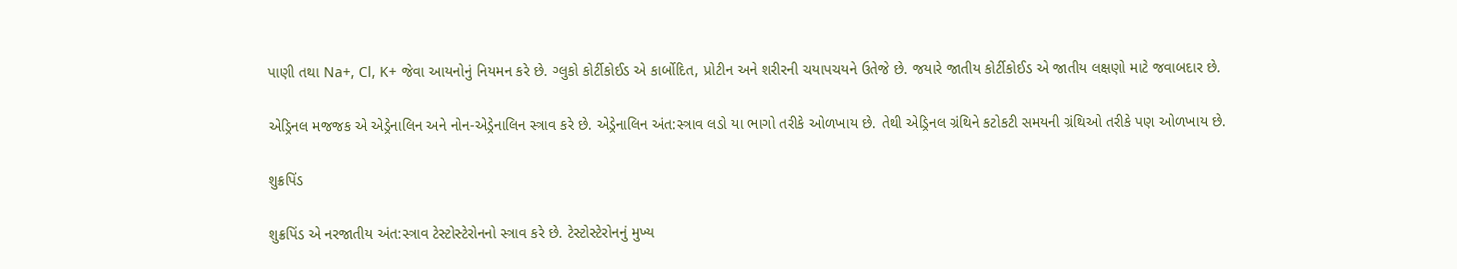પાણી તથા Na+, Cl, K+ જેવા આયનોનું નિયમન કરે છે. ગ્લુકો કોર્ટીકોઈડ એ કાર્બોદિત, પ્રોટીન અને શરીરની ચયાપચયને ઉતેજે છે. જયારે જાતીય કોર્ટીકોઈડ એ જાતીય લક્ષણો માટે જવાબદાર છે.

એડ્રિનલ મજજક એ એડ્રેનાલિન અને નોન-એડ્રેનાલિન સ્ત્રાવ કરે છે. એડ્રેનાલિન અંત:સ્ત્રાવ લડો યા ભાગો તરીકે ઓળખાય છે. તેથી એડ્રિનલ ગ્રંથિને કટોકટી સમયની ગ્રંથિઓ તરીકે પણ ઓળખાય છે.

શુક્રપિંડ

શુક્રપિંડ એ નરજાતીય અંત:સ્ત્રાવ ટેસ્ટોસ્ટેરોનનો સ્ત્રાવ કરે છે. ટેસ્ટોસ્ટેરોનનું મુખ્ય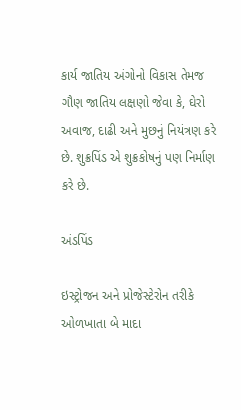કાર્ય જાતિય અંગોનો વિકાસ તેમજ ગૌણ જાતિય લક્ષણો જેવા કે, ઘેરો અવાજ, દાઢી અને મુછનું નિયંત્રણ કરે છે. શુક્રપિંડ એ શુક્રકોષનું પણ નિર્માણ કરે છે.

અંડપિંડ

ઇસ્ટ્રોજન અને પ્રોજેસ્ટેરોન તરીકે ઓળખાતા બે માદા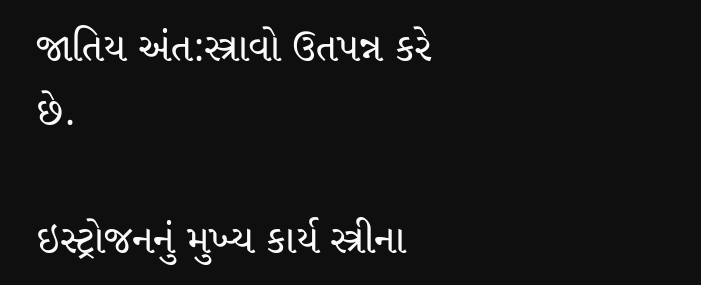જાતિય અંત:સ્ત્રાવો ઉતપન્ન કરે છે.

ઇસ્ટ્રોજનનું મુખ્ય કાર્ય સ્ત્રીના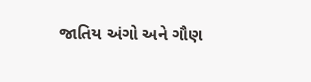જાતિય અંગો અને ગૌણ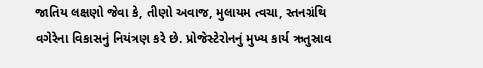જાતિય લક્ષણો જેવા કે, તીણો અવાજ, મુલાયમ ત્વચા, સ્તનગ્રંથિ વગેરેના વિકાસનું નિયંત્રણ કરે છે. પ્રોજેસ્ટેરોનનું મુખ્ય કાર્ય ઋતુસ્રાવ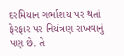દરમિયાન ગર્ભાશય પર થતાં ફેરફાર પર નિયંત્રણ રાખવાનું પણ છે. તે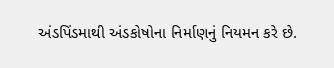અંડપિંડમાથી અંડકોષોના નિર્માણનું નિયમન કરે છે.